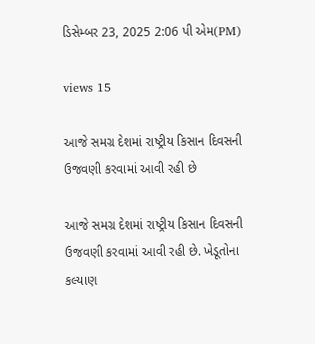ડિસેમ્બર 23, 2025 2:06 પી એમ(PM)

views 15

આજે સમગ્ર દેશમાં રાષ્ટ્રીય કિસાન દિવસની ઉજવણી કરવામાં આવી રહી છે

આજે સમગ્ર દેશમાં રાષ્ટ્રીય કિસાન દિવસની ઉજવણી કરવામાં આવી રહી છે. ખેડૂતોના કલ્યાણ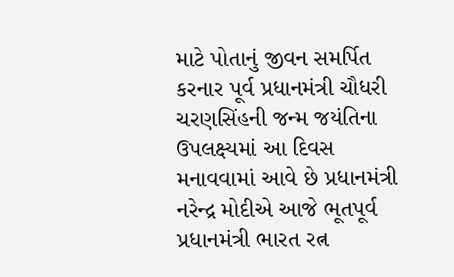માટે પોતાનું જીવન સમર્પિત કરનાર પૂર્વ પ્રધાનમંત્રી ચૌધરી ચરણસિંહની જન્મ જયંતિના ઉપલક્ષ્યમાં આ દિવસ મનાવવામાં આવે છે પ્રધાનમંત્રી નરેન્દ્ર મોદીએ આજે ભૂતપૂર્વ પ્રધાનમંત્રી ભારત રત્ન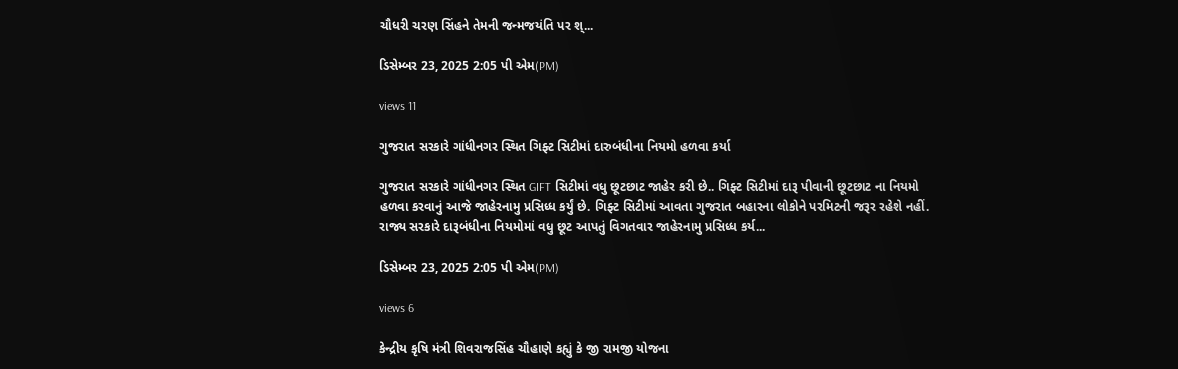ચૌધરી ચરણ સિંહને તેમની જન્મજયંતિ પર શ્...

ડિસેમ્બર 23, 2025 2:05 પી એમ(PM)

views 11

ગુજરાત સરકારે ગાંધીનગર સ્થિત ગિફ્ટ સિટીમાં દારુબંધીના નિયમો હળવા કર્યા

ગુજરાત સરકારે ગાંધીનગર સ્થિત GIFT સિટીમાં વધુ છૂટછાટ જાહેર કરી છે.. ગિફ્ટ સિટીમાં દારૂ પીવાની છૂટછાટ ના નિયમો હળવા કરવાનું આજે જાહેરનામુ પ્રસિધ્ધ કર્યું છે. ગિફ્ટ સિટીમાં આવતા ગુજરાત બહારના લોકોને પરમિટની જરૂર રહેશે નહીં. રાજ્ય સરકારે દારૂબંધીના નિયમોમાં વધુ છૂટ આપતું વિગતવાર જાહેરનામુ પ્રસિધ્ધ કર્ય...

ડિસેમ્બર 23, 2025 2:05 પી એમ(PM)

views 6

કેન્દ્રીય કૃષિ મંત્રી શિવરાજસિંહ ચૌહાણે કહ્યું કે જી રામજી યોજના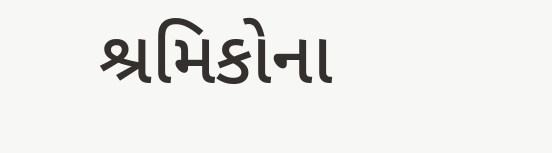શ્રમિકોના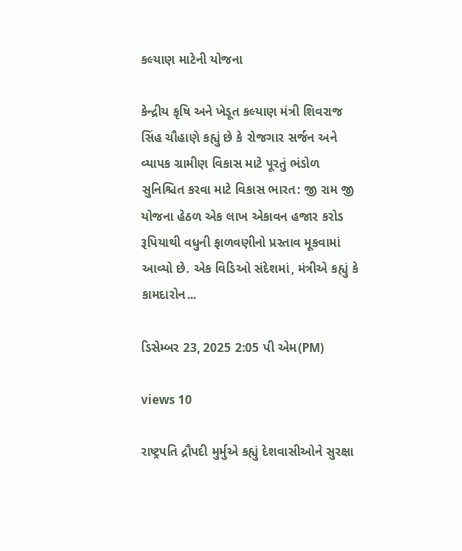કલ્યાણ માટેની યોજના

કેન્દ્રીય કૃષિ અને ખેડૂત કલ્યાણ મંત્રી શિવરાજ સિંહ ચૌહાણે કહ્યું છે કે રોજગાર સર્જન અને વ્યાપક ગ્રામીણ વિકાસ માટે પૂરતું ભંડોળ સુનિશ્ચિત કરવા માટે વિકાસ ભારત: જી રામ જી યોજના હેઠળ એક લાખ એકાવન હજાર કરોડ રૂપિયાથી વધુની ફાળવણીનો પ્રસ્તાવ મૂકવામાં આવ્યો છે. એક વિડિઓ સંદેશમાં, મંત્રીએ કહ્યું કે કામદારોન...

ડિસેમ્બર 23, 2025 2:05 પી એમ(PM)

views 10

રાષ્ટ્રપતિ દ્રૌપદી મુર્મુએ કહ્યું દેશવાસીઓને સુરક્ષા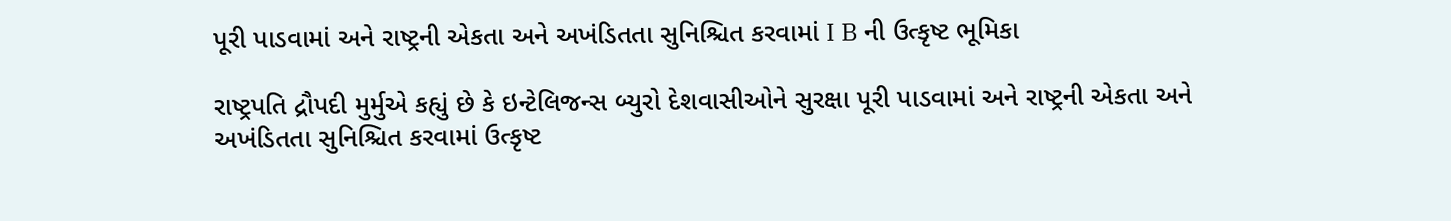પૂરી પાડવામાં અને રાષ્ટ્રની એકતા અને અખંડિતતા સુનિશ્ચિત કરવામાં I B ની ઉત્કૃષ્ટ ભૂમિકા

રાષ્ટ્રપતિ દ્રૌપદી મુર્મુએ કહ્યું છે કે ઇન્ટેલિજન્સ બ્યુરો દેશવાસીઓને સુરક્ષા પૂરી પાડવામાં અને રાષ્ટ્રની એકતા અને અખંડિતતા સુનિશ્ચિત કરવામાં ઉત્કૃષ્ટ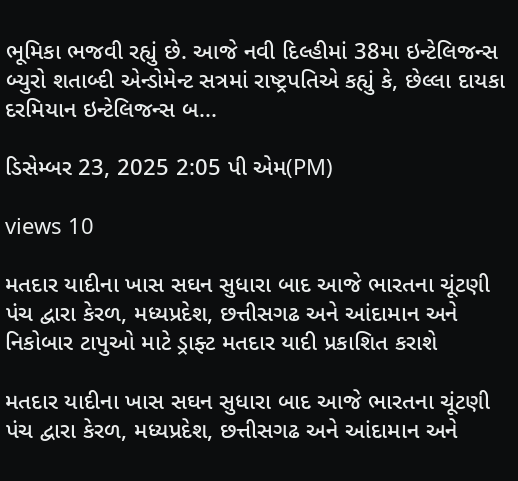ભૂમિકા ભજવી રહ્યું છે. આજે નવી દિલ્હીમાં 38મા ઇન્ટેલિજન્સ બ્યુરો શતાબ્દી એન્ડોમેન્ટ સત્રમાં રાષ્ટ્રપતિએ કહ્યું કે, છેલ્લા દાયકા દરમિયાન ઇન્ટેલિજન્સ બ...

ડિસેમ્બર 23, 2025 2:05 પી એમ(PM)

views 10

મતદાર યાદીના ખાસ સઘન સુધારા બાદ આજે ભારતના ચૂંટણી પંચ દ્વારા કેરળ, મધ્યપ્રદેશ, છત્તીસગઢ અને આંદામાન અને નિકોબાર ટાપુઓ માટે ડ્રાફ્ટ મતદાર યાદી પ્રકાશિત કરાશે

મતદાર યાદીના ખાસ સઘન સુધારા બાદ આજે ભારતના ચૂંટણી પંચ દ્વારા કેરળ, મધ્યપ્રદેશ, છત્તીસગઢ અને આંદામાન અને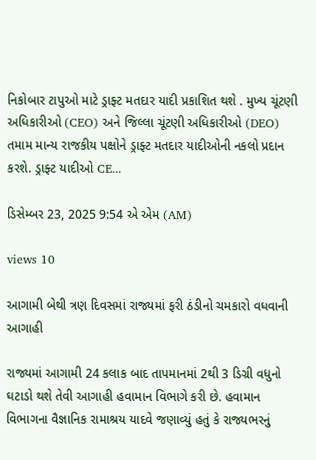નિકોબાર ટાપુઓ માટે ડ્રાફ્ટ મતદાર યાદી પ્રકાશિત થશે . મુખ્ય ચૂંટણી અધિકારીઓ (CEO) અને જિલ્લા ચૂંટણી અધિકારીઓ (DEO) તમામ માન્ય રાજકીય પક્ષોને ડ્રાફ્ટ મતદાર યાદીઓની નકલો પ્રદાન કરશે. ડ્રાફ્ટ યાદીઓ CE...

ડિસેમ્બર 23, 2025 9:54 એ એમ (AM)

views 10

આગામી બેથી ત્રણ દિવસમાં રાજ્યમાં ફરી ઠંડીનો ચમકારો વધવાની આગાહી

રાજ્યમાં આગામી 24 કલાક બાદ તાપમાનમાં 2થી 3 ડિગ્રી વધુનો ઘટાડો થશે તેવી આગાહી હવામાન વિભાગે કરી છે. હવામાન વિભાગના વૈજ્ઞાનિક રામાશ્રય યાદવે જણાવ્યું હતું કે રાજ્યભરનું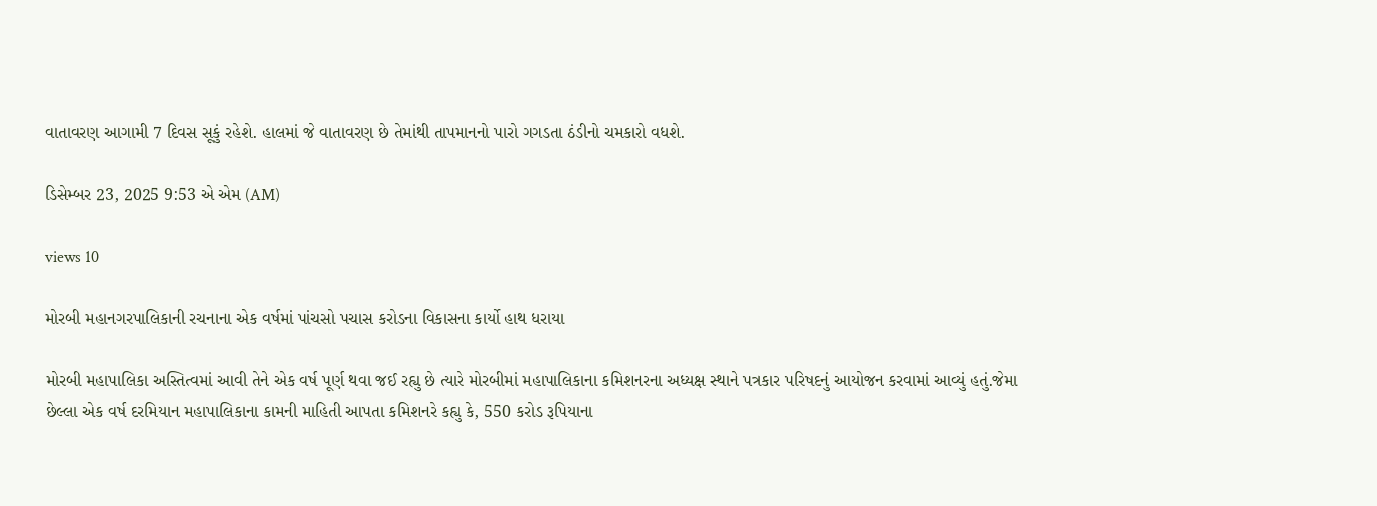વાતાવરણ આગામી 7 દિવસ સૂકું રહેશે. હાલમાં જે વાતાવરણ છે તેમાંથી તાપમાનનો પારો ગગડતા ઠંડીનો ચમકારો વધશે.

ડિસેમ્બર 23, 2025 9:53 એ એમ (AM)

views 10

મોરબી મહાનગરપાલિકાની રચનાના એક વર્ષમાં પાંચસો પચાસ કરોડના વિકાસના કાર્યો હાથ ધરાયા

મોરબી મહાપાલિકા અસ્તિત્વમાં આવી તેને એક વર્ષ પૂર્ણ થવા જઈ રહ્યુ છે ત્યારે મોરબીમાં મહાપાલિકાના કમિશનરના અધ્યક્ષ સ્થાને પત્રકાર પરિષદનું આયોજન કરવામાં આવ્યું હતું.જેમા છેલ્લા એક વર્ષ દરમિયાન મહાપાલિકાના કામની માહિતી આપતા કમિશનરે કહ્યુ કે, 550 કરોડ રૂપિયાના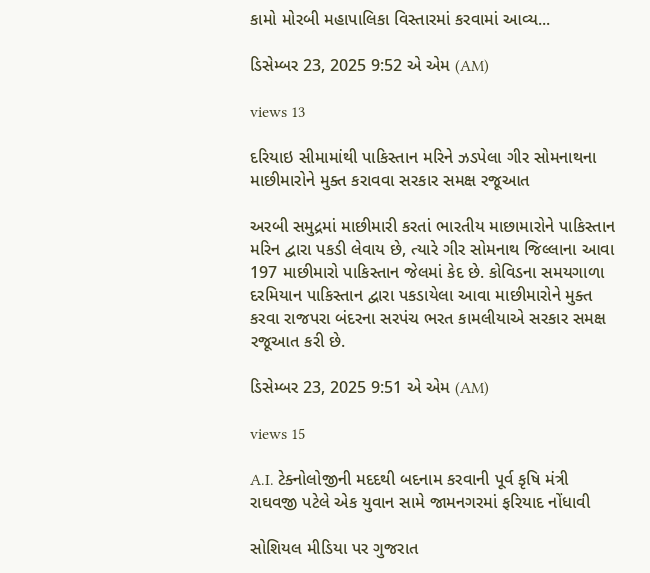કામો મોરબી મહાપાલિકા વિસ્તારમાં કરવામાં આવ્ય...

ડિસેમ્બર 23, 2025 9:52 એ એમ (AM)

views 13

દરિયાઇ સીમામાંથી પાકિસ્તાન મરિને ઝડપેલા ગીર સોમનાથના માછીમારોને મુક્ત કરાવવા સરકાર સમક્ષ રજૂઆત

અરબી સમુદ્રમાં માછીમારી કરતાં ભારતીય માછામારોને પાકિસ્તાન મરિન દ્વારા પકડી લેવાય છે, ત્યારે ગીર સોમનાથ જિલ્લાના આવા 197 માછીમારો પાકિસ્તાન જેલમાં કેદ છે. કોવિડના સમયગાળા દરમિયાન પાકિસ્તાન દ્વારા પકડાયેલા આવા માછીમારોને મુક્ત કરવા રાજપરા બંદરના સરપંચ ભરત કામલીયાએ સરકાર સમક્ષ રજૂઆત કરી છે.

ડિસેમ્બર 23, 2025 9:51 એ એમ (AM)

views 15

A.I. ટેક્નોલોજીની મદદથી બદનામ કરવાની પૂર્વ કૃષિ મંત્રી રાઘવજી પટેલે એક યુવાન સામે જામનગરમાં ફરિયાદ નોંધાવી

સોશિયલ મીડિયા પર ગુજરાત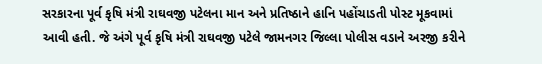સરકારના પૂર્વ કૃષિ મંત્રી રાઘવજી પટેલના માન અને પ્રતિષ્ઠાને હાનિ પહોંચાડતી પોસ્ટ મૂકવામાં આવી હતી. જે અંગે પૂર્વ કૃષિ મંત્રી રાઘવજી પટેલે જામનગર જિલ્લા પોલીસ વડાને અરજી કરીને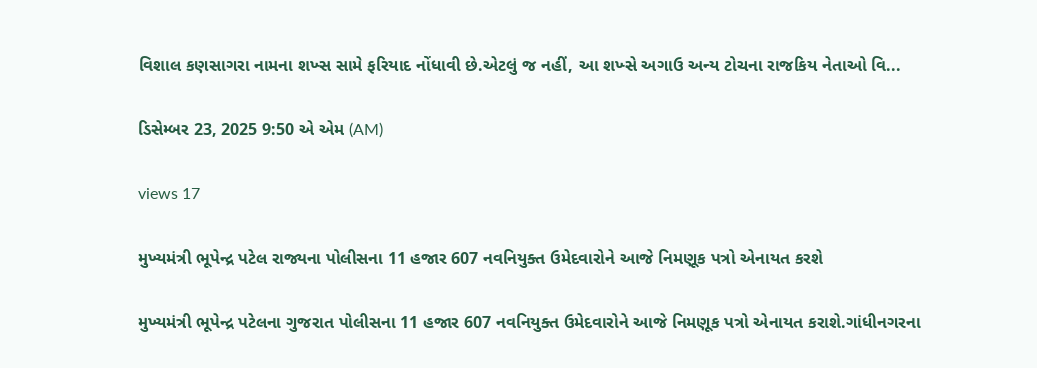વિશાલ કણસાગરા નામના શખ્સ સામે ફરિયાદ નોંધાવી છે.એટલું જ નહીં, આ શખ્સે અગાઉ અન્ય ટોચના રાજકિય નેતાઓ વિ...

ડિસેમ્બર 23, 2025 9:50 એ એમ (AM)

views 17

મુખ્યમંત્રી ભૂપેન્દ્ર પટેલ રાજ્યના પોલીસના 11 હજાર 607 નવનિયુક્ત ઉમેદવારોને આજે નિમણૂક પત્રો એનાયત કરશે

મુખ્યમંત્રી ભૂપેન્દ્ર પટેલના ગુજરાત પોલીસના 11 હજાર 607 નવનિયુક્ત ઉમેદવારોને આજે નિમણૂક પત્રો એનાયત કરાશે.ગાંધીનગરના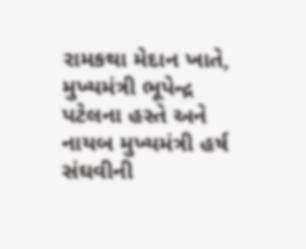રામકથા મેદાન ખાતે, મુખ્યમંત્રી ભૂપેન્દ્ર પટેલના હસ્તે અને નાયબ મુખ્યમંત્રી હર્ષ સંઘવીની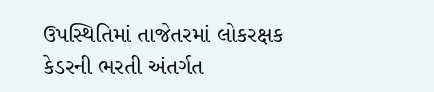ઉપસ્થિતિમાં તાજેતરમાં લોકરક્ષક કેડરની ભરતી અંતર્ગત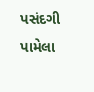પસંદગી પામેલા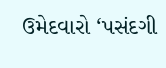ઉમેદવારો ‘પસંદગી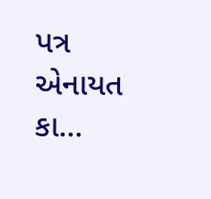પત્ર એનાયત કા...